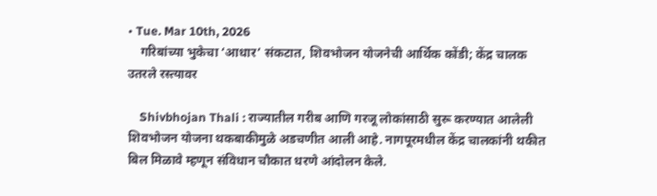• Tue. Mar 10th, 2026
    गरिबांच्या भुकेचा ‘आधार’ संकटात, शिवभोजन योजनेची आर्थिक कोंडी; केंद्र चालक उतरले रस्त्यावर

    Shivbhojan Thali : राज्यातील गरीब आणि गरजू लोकांसाठी सुरू करण्यात आलेली शिवभोजन योजना थकबाकीमुळे अडचणीत आली आहे. नागपूरमधील केंद्र चालकांनी थकीत बिल मिळावे म्हणून संविधान चौकात धरणे आंदोलन केले.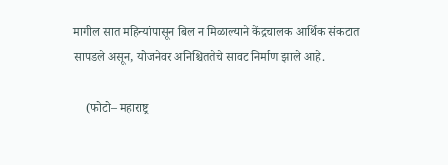मागील सात महिन्यांपासून बिल न मिळाल्याने केंद्रचालक आर्थिक संकटात सापडले असून, योजनेवर अनिश्चिततेचे सावट निर्माण झाले आहे.

    (फोटो– महाराष्ट्र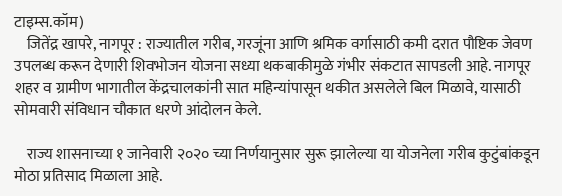टाइम्स.कॉम)
    जितेंद्र खापरे, नागपूर : राज्यातील गरीब, गरजूंना आणि श्रमिक वर्गासाठी कमी दरात पौष्टिक जेवण उपलब्ध करून देणारी शिवभोजन योजना सध्या थकबाकीमुळे गंभीर संकटात सापडली आहे. नागपूर शहर व ग्रामीण भागातील केंद्रचालकांनी सात महिन्यांपासून थकीत असलेले बिल मिळावे, यासाठी सोमवारी संविधान चौकात धरणे आंदोलन केले.

    राज्य शासनाच्या १ जानेवारी २०२० च्या निर्णयानुसार सुरू झालेल्या या योजनेला गरीब कुटुंबांकडून मोठा प्रतिसाद मिळाला आहे.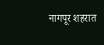नागपूर शहरात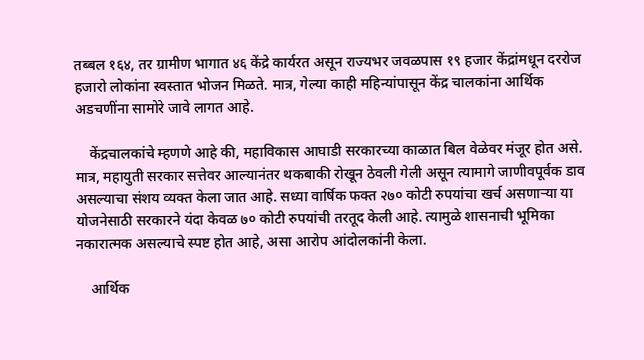तब्बल १६४, तर ग्रामीण भागात ४६ केंद्रे कार्यरत असून राज्यभर जवळपास १९ हजार केंद्रांमधून दररोज हजारो लोकांना स्वस्तात भोजन मिळते. मात्र, गेल्या काही महिन्यांपासून केंद्र चालकांना आर्थिक अडचणींना सामोरे जावे लागत आहे.

    केंद्रचालकांचे म्हणणे आहे की, महाविकास आघाडी सरकारच्या काळात बिल वेळेवर मंजूर होत असे. मात्र, महायुती सरकार सत्तेवर आल्यानंतर थकबाकी रोखून ठेवली गेली असून त्यामागे जाणीवपूर्वक डाव असल्याचा संशय व्यक्त केला जात आहे. सध्या वार्षिक फक्त २७० कोटी रुपयांचा खर्च असणाऱ्या या योजनेसाठी सरकारने यंदा केवळ ७० कोटी रुपयांची तरतूद केली आहे. त्यामुळे शासनाची भूमिका नकारात्मक असल्याचे स्पष्ट होत आहे, असा आरोप आंदोलकांनी केला.

    आर्थिक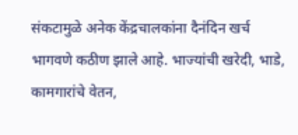संकटामुळे अनेक केंद्रचालकांना दैनंदिन खर्च भागवणे कठीण झाले आहे. भाज्यांची खरेदी, भाडे, कामगारांचे वेतन,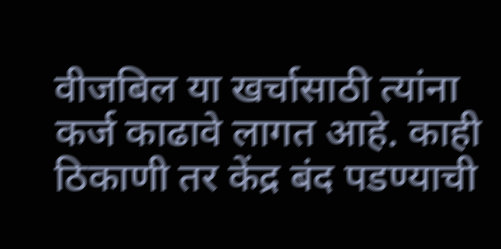वीजबिल या खर्चासाठी त्यांना कर्ज काढावे लागत आहे. काही ठिकाणी तर केंद्र बंद पडण्याची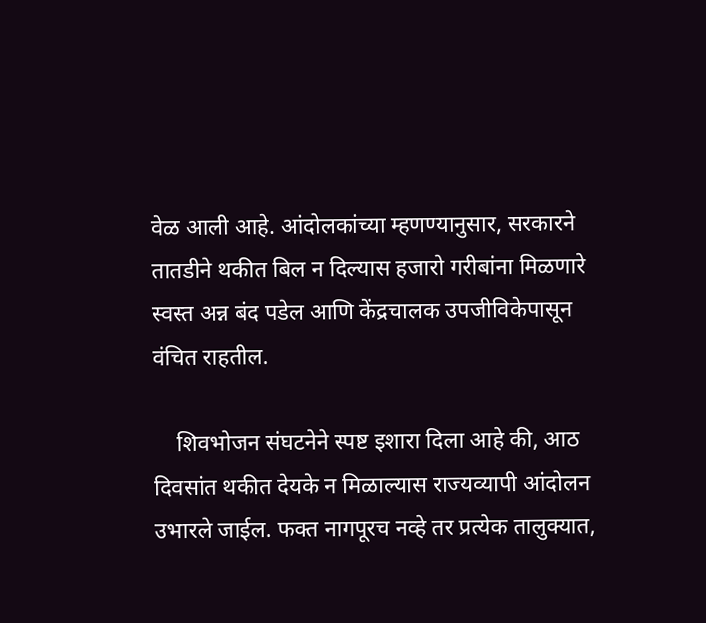वेळ आली आहे. आंदोलकांच्या म्हणण्यानुसार, सरकारने तातडीने थकीत बिल न दिल्यास हजारो गरीबांना मिळणारे स्वस्त अन्न बंद पडेल आणि केंद्रचालक उपजीविकेपासून वंचित राहतील.

    शिवभोजन संघटनेने स्पष्ट इशारा दिला आहे की, आठ दिवसांत थकीत देयके न मिळाल्यास राज्यव्यापी आंदोलन उभारले जाईल. फक्त नागपूरच नव्हे तर प्रत्येक तालुक्यात,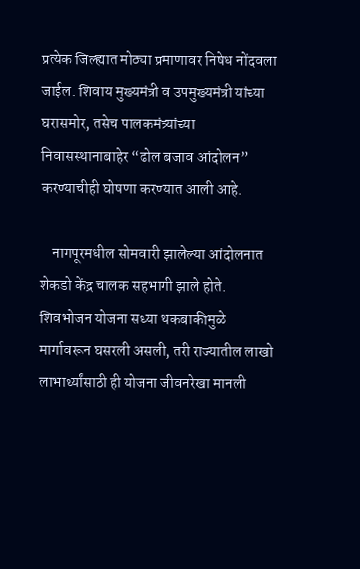प्रत्येक जिल्ह्यात मोठ्या प्रमाणावर निषेध नोंदवला जाईल. शिवाय मुख्यमंत्री व उपमुख्यमंत्री यांच्या घरासमोर, तसेच पालकमंत्र्यांच्या निवासस्थानाबाहेर “ढोल बजाव आंदोलन” करण्याचीही घोषणा करण्यात आली आहे.

    नागपूरमधील सोमवारी झालेल्या आंदोलनात शेकडो केंद्र चालक सहभागी झाले होते. शिवभोजन योजना सध्या थकबाकीमुळे मार्गावरून घसरली असली, तरी राज्यातील लाखो लाभार्थ्यांसाठी ही योजना जीवनरेखा मानली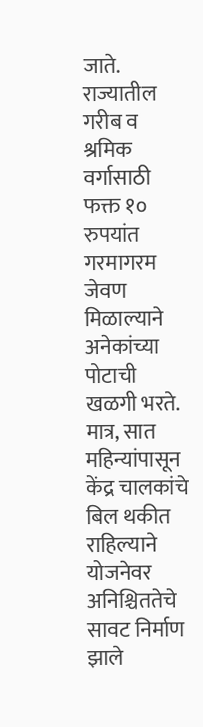जाते. राज्यातील गरीब व श्रमिक वर्गासाठी फक्त १० रुपयांत गरमागरम जेवण मिळाल्याने अनेकांच्या पोटाची खळगी भरते. मात्र, सात महिन्यांपासून केंद्र चालकांचे बिल थकीत राहिल्याने योजनेवर अनिश्चिततेचे सावट निर्माण झाले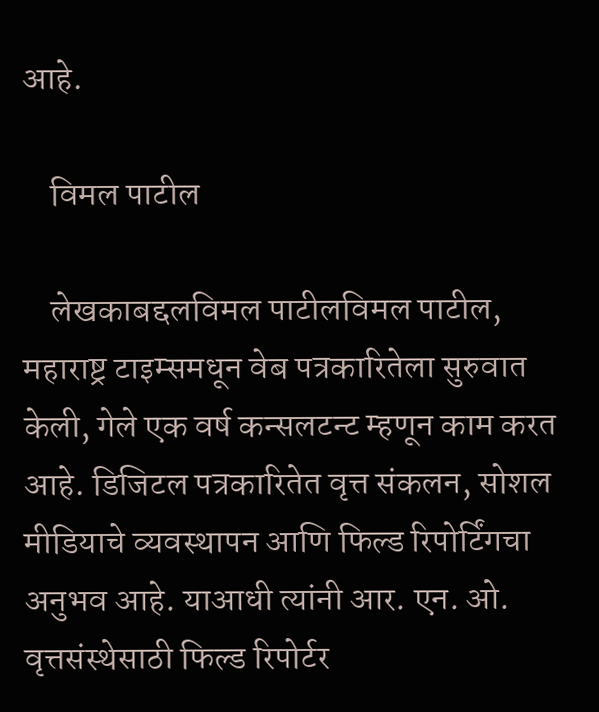आहे.

    विमल पाटील

    लेखकाबद्दलविमल पाटीलविमल पाटील, महाराष्ट्र टाइम्समधून वेब पत्रकारितेला सुरुवात केली, गेले एक वर्ष कन्सलटन्ट म्हणून काम करत आहे. डिजिटल पत्रकारितेत वृत्त संकलन, सोशल मीडियाचे व्यवस्थापन आणि फिल्ड रिपोर्टिंगचा अनुभव आहे. याआधी त्यांनी आर. एन. ओ. वृत्तसंस्थेसाठी फिल्ड रिपोर्टर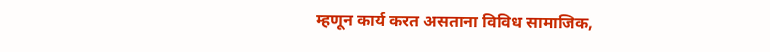म्हणून कार्य करत असताना विविध सामाजिक,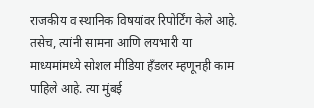राजकीय व स्थानिक विषयांवर रिपोर्टिंग केले आहे. तसेच, त्यांनी सामना आणि लयभारी या माध्यमांमध्ये सोशल मीडिया हँडलर म्हणूनही काम पाहिले आहे. त्या मुंबई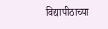विद्यापीठाच्या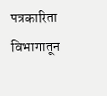पत्रकारिता विभागातून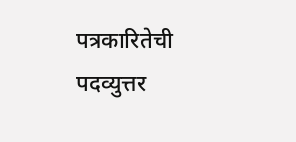पत्रकारितेची पदव्युत्तर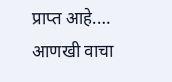प्राप्त आहे.… आणखी वाचा